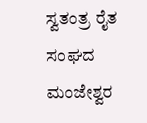ಸ್ವತಂತ್ರ ರೈತ ಸಂಘದ ಮಂಜೇಶ್ವರ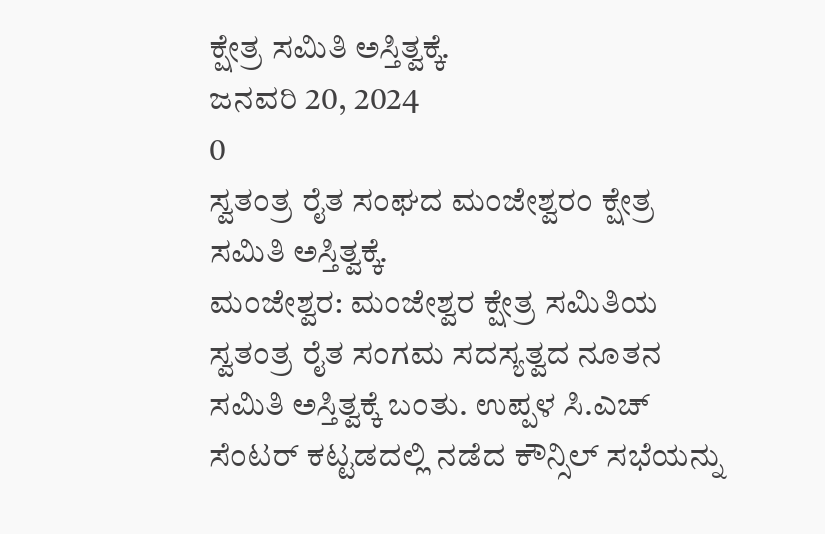ಕ್ಷೇತ್ರ ಸಮಿತಿ ಅಸ್ತಿತ್ವಕ್ಕೆ.
ಜನವರಿ 20, 2024
0
ಸ್ವತಂತ್ರ ರೈತ ಸಂಘದ ಮಂಜೇಶ್ವರಂ ಕ್ಷೇತ್ರ ಸಮಿತಿ ಅಸ್ತಿತ್ವಕ್ಕೆ.
ಮಂಜೇಶ್ವರ: ಮಂಜೇಶ್ವರ ಕ್ಷೇತ್ರ ಸಮಿತಿಯ ಸ್ವತಂತ್ರ ರೈತ ಸಂಗಮ ಸದಸ್ಯತ್ವದ ನೂತನ ಸಮಿತಿ ಅಸ್ತಿತ್ವಕ್ಕೆ ಬಂತು. ಉಪ್ಪಳ ಸಿ.ಎಚ್ ಸೆಂಟರ್ ಕಟ್ಟಡದಲ್ಲಿ ನಡೆದ ಕೌನ್ಸಿಲ್ ಸಭೆಯನ್ನು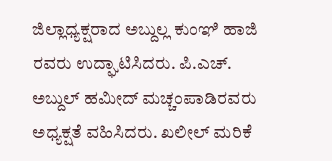ಜಿಲ್ಲಾಧ್ಯಕ್ಷರಾದ ಅಬ್ದುಲ್ಲ ಕುಂಞಿ ಹಾಜಿ ರವರು ಉದ್ಘಾಟಿಸಿದರು. ಪಿ.ಎಚ್. ಅಬ್ದುಲ್ ಹಮೀದ್ ಮಚ್ಚಂಪಾಡಿರವರು ಅಧ್ಯಕ್ಷತೆ ವಹಿಸಿದರು. ಖಲೀಲ್ ಮರಿಕೆ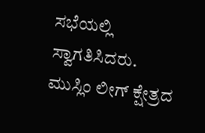ಸಭೆಯಲ್ಲಿ ಸ್ವಾಗತಿಸಿದರು. ಮುಸ್ಲಿಂ ಲೀಗ್ ಕ್ಷೇತ್ರದ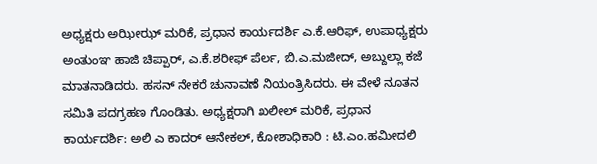ಅಧ್ಯಕ್ಷರು ಅಝೀಝ್ ಮರಿಕೆ, ಪ್ರಧಾನ ಕಾರ್ಯದರ್ಶಿ ಎ.ಕೆ.ಆರಿಫ್, ಉಪಾಧ್ಯಕ್ಷರು ಅಂತುಂಞ ಹಾಜಿ ಚಿಪ್ಪಾರ್, ಎ.ಕೆ.ಶರೀಫ್ ಪೆರ್ಲ, ಬಿ.ಎ.ಮಜೀದ್, ಅಬ್ದುಲ್ಲಾ ಕಜೆ ಮಾತನಾಡಿದರು. ಹಸನ್ ನೇಕರೆ ಚುನಾವಣೆ ನಿಯಂತ್ರಿಸಿದರು. ಈ ವೇಳೆ ನೂತನ ಸಮಿತಿ ಪದಗ್ರಹಣ ಗೊಂಡಿತು. ಅಧ್ಯಕ್ಷರಾಗಿ ಖಲೀಲ್ ಮರಿಕೆ, ಪ್ರಧಾನ ಕಾರ್ಯದರ್ಶಿ: ಅಲಿ ಎ ಕಾದರ್ ಆನೇಕಲ್, ಕೋಶಾಧಿಕಾರಿ : ಟಿ.ಎಂ.ಹಮೀದಲಿ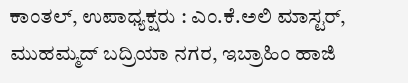ಕಾಂತಲ್, ಉಪಾಧ್ಯಕ್ಷರು : ಎಂ.ಕೆ.ಅಲಿ ಮಾಸ್ಟರ್, ಮುಹಮ್ಮದ್ ಬದ್ರಿಯಾ ನಗರ, ಇಬ್ರಾಹಿಂ ಹಾಜಿ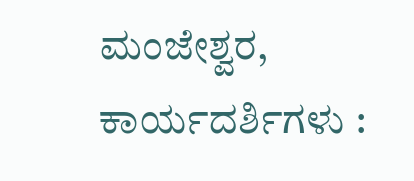ಮಂಜೇಶ್ವರ, ಕಾರ್ಯದರ್ಶಿಗಳು :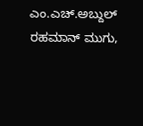ಎಂ.ಎಚ್.ಅಬ್ದುಲ್ ರಹಮಾನ್ ಮುಗು,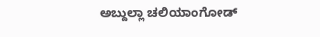ಅಬ್ದುಲ್ಲಾ ಚಲಿಯಾಂಗೋಡ್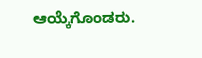ಆಯ್ಕೆಗೊಂಡರು.